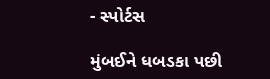- સ્પોર્ટસ

મુંબઈને ધબડકા પછી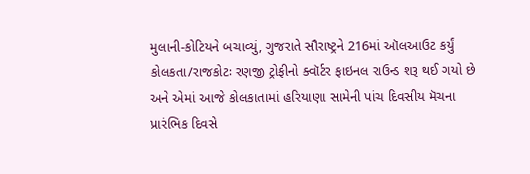મુલાની-કોટિયને બચાવ્યું, ગુજરાતે સૌરાષ્ટ્રને 216માં ઑલઆઉટ કર્યું
કોલકતા/રાજકોટઃ રણજી ટ્રોફીનો ક્વૉર્ટર ફાઇનલ રાઉન્ડ શરૂ થઈ ગયો છે અને એમાં આજે કોલકાતામાં હરિયાણા સામેની પાંચ દિવસીય મૅચના પ્રારંભિક દિવસે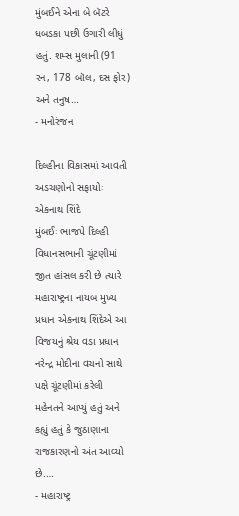મુંબઈને એના બે બૅટરે ધબડકા પછી ઉગારી લીધું હતું. શમ્સ મુલાની (91 રન, 178 બૉલ, દસ ફોર) અને તનુષ…
- મનોરંજન

દિલ્હીના વિકાસમાં આવતી અડચણોનો સફાયોઃ એકનાથ શિંદે
મુંબઈઃ ભાજપે દિલ્હી વિધાનસભાની ચૂંટણીમાં જીત હાંસલ કરી છે ત્યારે મહારાષ્ટ્રના નાયબ મુખ્ય પ્રધાન એકનાથ શિંદેએ આ વિજયનું શ્રેય વડા પ્રધાન નરેન્દ્ર મોદીના વચનો સાથે પક્ષે ચૂંટણીમાં કરેલી મહેનતને આપ્યું હતું અને કહ્યું હતું કે જુઠાણાના રાજકારણનો અંત આવ્યો છે.…
- મહારાષ્ટ્ર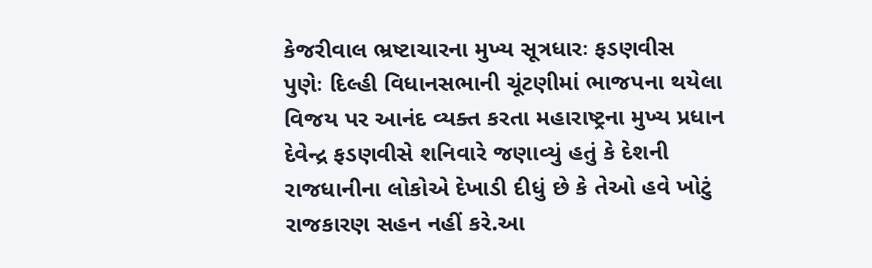કેજરીવાલ ભ્રષ્ટાચારના મુખ્ય સૂત્રધારઃ ફડણવીસ
પુણેઃ દિલ્હી વિધાનસભાની ચૂંટણીમાં ભાજપના થયેલા વિજય પર આનંદ વ્યક્ત કરતા મહારાષ્ટ્રના મુખ્ય પ્રધાન દેવેન્દ્ર ફડણવીસે શનિવારે જણાવ્યું હતું કે દેશની રાજધાનીના લોકોએ દેખાડી દીધું છે કે તેઓ હવે ખોટું રાજકારણ સહન નહીં કરે.આ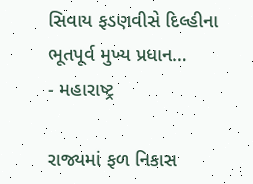સિવાય ફડણવીસે દિલ્હીના ભૂતપૂર્વ મુખ્ય પ્રધાન…
- મહારાષ્ટ્ર

રાજ્યમાં ફળ નિકાસ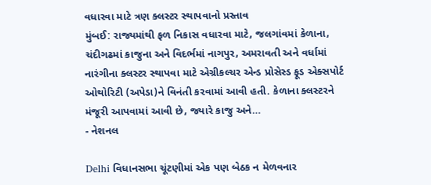વધારવા માટે ત્રણ ક્લસ્ટર સ્થાપવાનો પ્રસ્તાવ
મુંબઈ: રાજ્યમાંથી ફળ નિકાસ વધારવા માટે, જલગાંવમાં કેળાના, ચંદીગઢમાં કાજુના અને વિદર્ભમાં નાગપુર, અમરાવતી અને વર્ધામાં નારંગીના ક્લસ્ટર સ્થાપવા માટે એગ્રીકલ્ચર એન્ડ પ્રોસેસ્ડ ફૂડ એક્સપોર્ટ ઓથોરિટી (અપેડા)ને વિનંતી કરવામાં આવી હતી. કેળાના ક્લસ્ટરને મંજૂરી આપવામાં આવી છે, જ્યારે કાજુ અને…
- નેશનલ

Delhi વિધાનસભા ચૂંટણીમાં એક પણ બેઠક ન મેળવનાર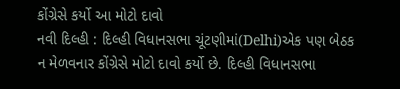કોંગ્રેસે કર્યો આ મોટો દાવો
નવી દિલ્હી : દિલ્હી વિધાનસભા ચૂંટણીમાં(Delhi)એક પણ બેઠક ન મેળવનાર કોંગ્રેસે મોટો દાવો કર્યો છે. દિલ્હી વિધાનસભા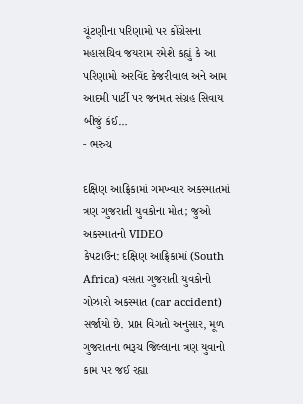ચૂંટણીના પરિણામો પર કોંગ્રેસના મહાસચિવ જયરામ રમેશે કહ્યું કે આ પરિણામો અરવિંદ કેજરીવાલ અને આમ આદમી પાર્ટી પર જનમત સંગ્રહ સિવાય બીજું કંઈ…
- ભરુચ

દક્ષિણ આફ્રિકામાં ગમખ્વાર અકસ્માતમાં ત્રણ ગુજરાતી યુવકોના મોત; જુઓ અકસ્માતનો VIDEO
કેપટાઉન: દક્ષિણ આફ્રિકામાં (South Africa) વસતા ગુજરાતી યુવકોનો ગોઝારો અકસ્માત (car accident) સર્જાયો છે. પ્રાપ્ત વિગતો અનુસાર, મૂળ ગુજરાતના ભરૂચ જિલ્લાના ત્રણ યુવાનો કામ પર જઈ રહ્યા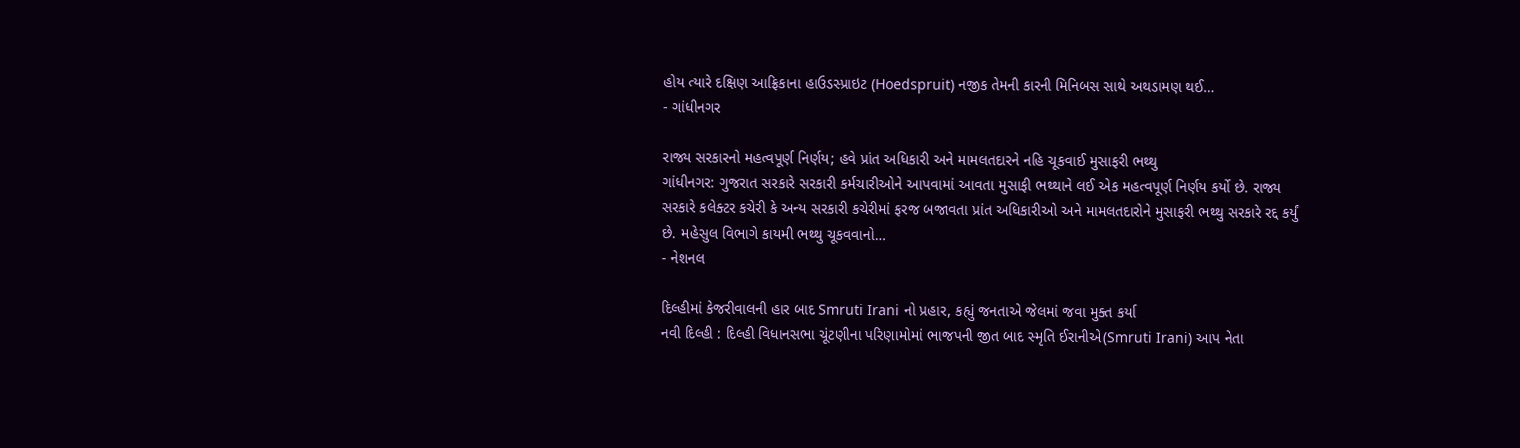હોય ત્યારે દક્ષિણ આફ્રિકાના હાઉડસ્પ્રાઇટ (Hoedspruit) નજીક તેમની કારની મિનિબસ સાથે અથડામણ થઈ…
- ગાંધીનગર

રાજ્ય સરકારનો મહત્વપૂર્ણ નિર્ણય; હવે પ્રાંત અધિકારી અને મામલતદારને નહિ ચૂકવાઈ મુસાફરી ભથ્થુ
ગાંધીનગર: ગુજરાત સરકારે સરકારી કર્મચારીઓને આપવામાં આવતા મુસાફી ભથ્થાને લઈ એક મહત્વપૂર્ણ નિર્ણય કર્યો છે. રાજ્ય સરકારે કલેક્ટર કચેરી કે અન્ય સરકારી કચેરીમાં ફરજ બજાવતા પ્રાંત અધિકારીઓ અને મામલતદારોને મુસાફરી ભથ્થુ સરકારે રદ્દ કર્યું છે. મહેસુલ વિભાગે કાયમી ભથ્થુ ચૂકવવાનો…
- નેશનલ

દિલ્હીમાં કેજરીવાલની હાર બાદ Smruti Irani નો પ્રહાર, કહ્યું જનતાએ જેલમાં જવા મુક્ત કર્યા
નવી દિલ્હી : દિલ્હી વિધાનસભા ચૂંટણીના પરિણામોમાં ભાજપની જીત બાદ સ્મૃતિ ઈરાનીએ(Smruti Irani) આપ નેતા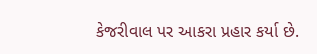કેજરીવાલ પર આકરા પ્રહાર કર્યા છે.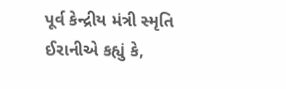પૂર્વ કેન્દ્રીય મંત્રી સ્મૃતિ ઈરાનીએ કહ્યું કે,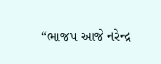“ભાજપ આજે નરેન્દ્ર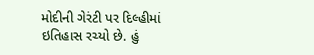મોદીની ગેરંટી પર દિલ્હીમાં ઇતિહાસ રચ્યો છે. હું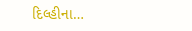દિલ્હીના…